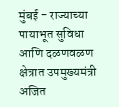मुंबई - राज्याच्या पायाभूत सुविधा आणि दळणवळण क्षेत्रात उपमुख्यमंत्री अजित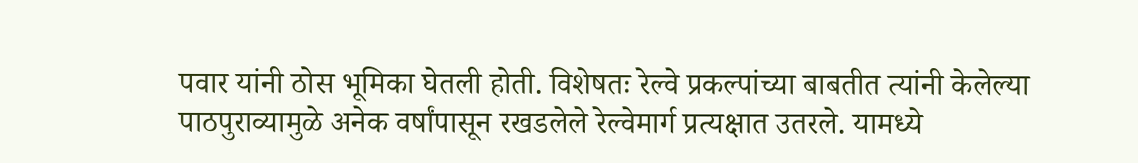पवार यांनी ठोस भूमिका घेतली होती. विशेषतः रेल्वे प्रकल्पांच्या बाबतीत त्यांनी केलेल्या पाठपुराव्यामुळे अनेक वर्षांपासून रखडलेले रेल्वेमार्ग प्रत्यक्षात उतरले. यामध्ये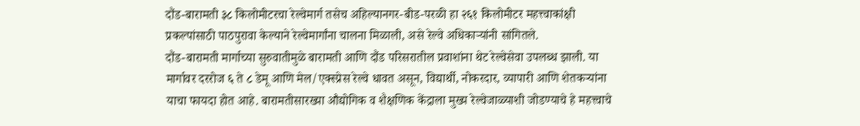दौंड-बारामती ३८ किलोमीटरचा रेल्वेमार्ग तसेच अहिल्यानगर-बीड-परळी हा २६१ किलोमीटर महत्त्वाकांक्षी प्रकल्पांसाठी पाठपुरावा केल्याने रेल्वेमार्गांना चालना मिळाली, असे रेल्वे अधिकाऱ्यांनी सांगितले.
दौंड-बारामती मार्गाच्या सुरुवातीमुळे बारामती आणि दौंड परिसरातील प्रवाशांना थेट रेल्वेसेवा उपलब्ध झाली. या मार्गावर दररोज ६ ते ८ डेमू आणि मेल/एक्स्प्रेस रेल्वे धावत असून, विद्यार्थी, नोकरदार, व्यापारी आणि शेतकऱ्यांना याचा फायदा होत आहे. बारामतीसारख्या औद्योगिक व शैक्षणिक केंद्राला मुख्य रेल्वेजाळ्याशी जोडण्याचे हे महत्त्वाचे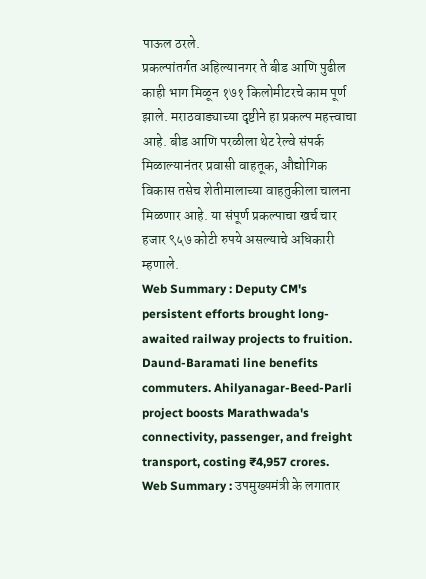पाऊल ठरले.
प्रकल्पांतर्गत अहिल्यानगर ते बीड आणि पुढील काही भाग मिळून १७१ किलोमीटरचे काम पूर्ण झाले. मराठवाड्याच्या दृष्टीने हा प्रकल्प महत्त्वाचा आहे. बीड आणि परळीला थेट रेल्वे संपर्क मिळाल्यानंतर प्रवासी वाहतूक, औद्योगिक विकास तसेच शेतीमालाच्या वाहतुकीला चालना मिळणार आहे. या संपूर्ण प्रकल्पाचा खर्च चार हजार ९५७ कोटी रुपये असल्याचे अधिकारी म्हणाले.
Web Summary : Deputy CM's persistent efforts brought long-awaited railway projects to fruition. Daund-Baramati line benefits commuters. Ahilyanagar-Beed-Parli project boosts Marathwada's connectivity, passenger, and freight transport, costing ₹4,957 crores.
Web Summary : उपमुख्यमंत्री के लगातार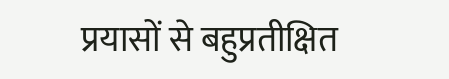प्रयासों से बहुप्रतीक्षित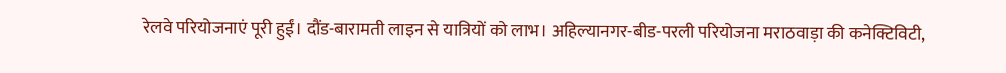रेलवे परियोजनाएं पूरी हुईं। दौंड-बारामती लाइन से यात्रियों को लाभ। अहिल्यानगर-बीड-परली परियोजना मराठवाड़ा की कनेक्टिविटी,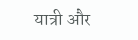यात्री और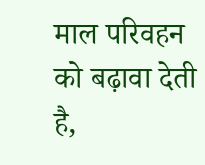माल परिवहन को बढ़ावा देती है,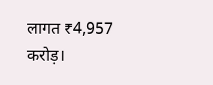लागत ₹4,957 करोड़।